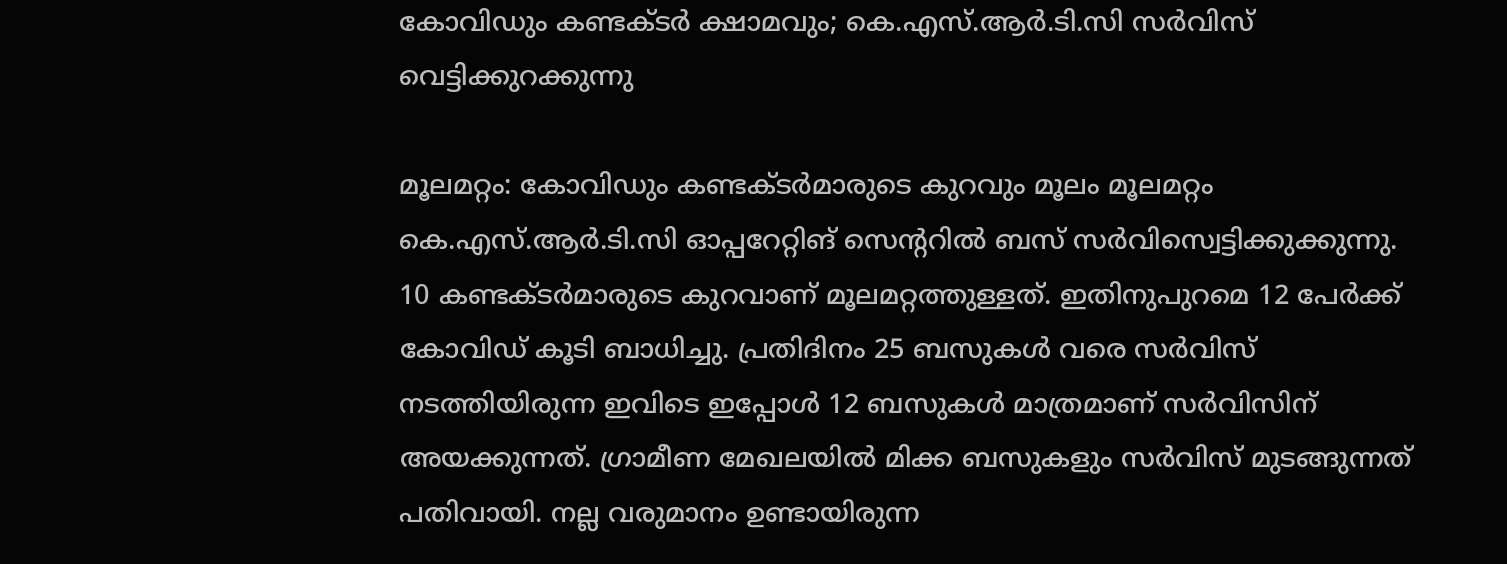കോവിഡും കണ്ടക്ടർ ക്ഷാമവും; കെ.എസ്.ആർ.ടി.സി സർവിസ് വെട്ടിക്കുറക്കുന്നു

മൂലമറ്റം: കോവിഡും കണ്ടക്ടർമാരുടെ കുറവും മൂലം മൂലമറ്റം കെ.എസ്.ആർ.ടി.സി ഓപ്പറേറ്റിങ് സെന്‍ററിൽ ബസ് സർവിസ്വെട്ടിക്കുക്കുന്നു. 10 കണ്ടക്ടർമാരുടെ കുറവാണ് മൂലമറ്റത്തുള്ളത്. ഇതിനുപുറമെ 12 പേർക്ക് കോവിഡ് കൂടി ബാധിച്ചു. പ്രതിദിനം 25 ബസുകൾ വരെ സർവിസ് നടത്തിയിരുന്ന ഇവിടെ ഇപ്പോൾ 12 ബസുകൾ മാത്രമാണ് സർവിസിന് അയക്കുന്നത്. ഗ്രാമീണ മേഖലയിൽ മിക്ക ബസുകളും സർവിസ് മുടങ്ങുന്നത് പതിവായി. നല്ല വരുമാനം ഉണ്ടായിരുന്ന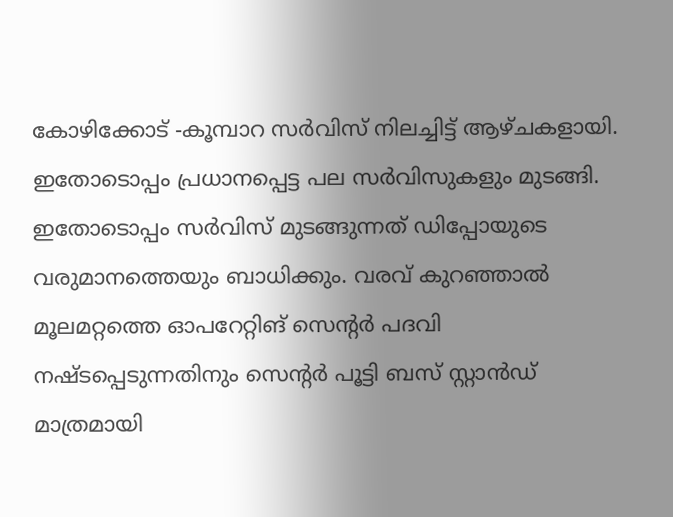കോഴിക്കോട് -കൂമ്പാറ സർവിസ് നിലച്ചിട്ട് ആഴ്ചകളായി. ഇതോടൊപ്പം പ്രധാനപ്പെട്ട പല സർവിസുകളും മുടങ്ങി. ഇതോടൊപ്പം സർവിസ് മുടങ്ങുന്നത് ഡിപ്പോയുടെ വരുമാനത്തെയും ബാധിക്കും. വരവ് കുറഞ്ഞാൽ മൂലമറ്റത്തെ ഓപറേറ്റിങ് സെന്‍റർ പദവി നഷ്ടപ്പെടുന്നതിനും സെന്‍റർ പൂട്ടി ബസ് സ്റ്റാൻഡ് മാത്രമായി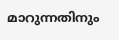മാറുന്നതിനും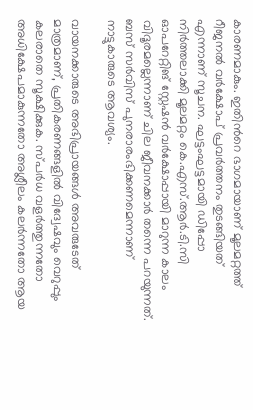കാരണമാകും. ഇതിന്‍റെ ഭാഗമായാണ് മൂലമറ്റത്ത് റീജനൽ വർക്ഷോപ് പ്രവർത്തനം തുടങ്ങിയത് എന്നാണ് സൂചന. ഘട്ടംഘട്ടമായി ഡിപ്പോ നിർത്തലാക്കി മൂലമറ്റം കെ.എസ്.ആർ.ടി.സി ഓപറേറ്റിങ് സ്റ്റേഷൻ വർക്ഷോപ്പായി മാറുന്ന കാലം വിദൂരമല്ലെന്നാണ് ചില ജീവനക്കാർ തന്നെ പറയുന്നത്. ബസ് സർവിസ് പുനരാരംഭിക്കണമെന്നാണ് നാട്ടുകാരുടെ ആവശ്യം.

വായനക്കാരുടെ അഭിപ്രായങ്ങള്‍ അവരുടേത് മാത്രമാണ്, പ്രതികരണങ്ങളിൽ വിദ്വേഷവും വെറുപ്പും കലരാതെ സൂക്ഷിക്കുക. സ്പർധ വളർത്തുന്നതോ അധിക്ഷേപമാകുന്നതോ അശ്ലീലം കലർന്നതോ ആയ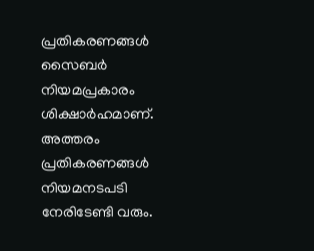പ്രതികരണങ്ങൾ സൈബർ നിയമപ്രകാരം ശിക്ഷാർഹമാണ്. അത്തരം പ്രതികരണങ്ങൾ നിയമനടപടി നേരിടേണ്ടി വരും.